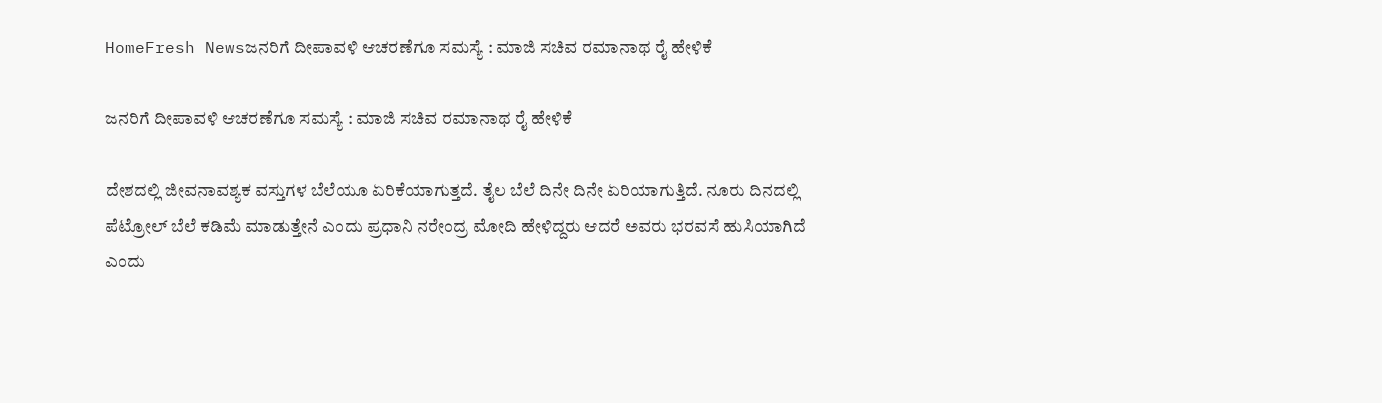HomeFresh Newsಜನರಿಗೆ ದೀಪಾವಳಿ ಆಚರಣೆಗೂ ಸಮಸ್ಯೆ : ಮಾಜಿ ಸಚಿವ ರಮಾನಾಥ ರೈ ಹೇಳಿಕೆ

ಜನರಿಗೆ ದೀಪಾವಳಿ ಆಚರಣೆಗೂ ಸಮಸ್ಯೆ : ಮಾಜಿ ಸಚಿವ ರಮಾನಾಥ ರೈ ಹೇಳಿಕೆ

ದೇಶದಲ್ಲಿ ಜೀವನಾವಶ್ಯಕ ವಸ್ತುಗಳ ಬೆಲೆಯೂ ಏರಿಕೆಯಾಗುತ್ತದೆ. ತೈಲ ಬೆಲೆ ದಿನೇ ದಿನೇ ಏರಿಯಾಗುತ್ತಿದೆ. ನೂರು ದಿನದಲ್ಲಿ ಪೆಟ್ರೋಲ್ ಬೆಲೆ ಕಡಿಮೆ ಮಾಡುತ್ತೇನೆ ಎಂದು ಪ್ರಧಾನಿ ನರೇಂದ್ರ ಮೋದಿ ಹೇಳಿದ್ದರು ಆದರೆ ಅವರು ಭರವಸೆ ಹುಸಿಯಾಗಿದೆ ಎಂದು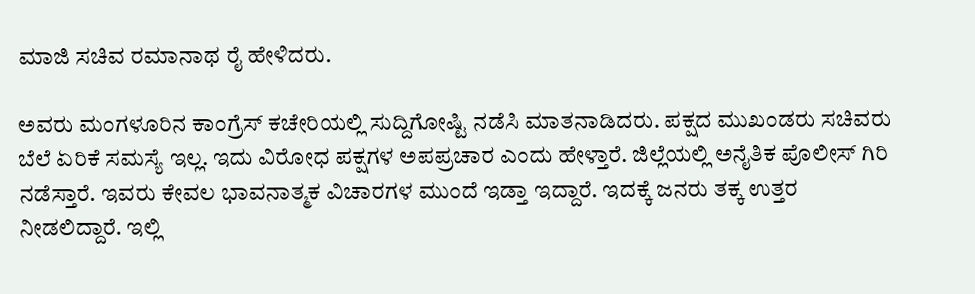ಮಾಜಿ ಸಚಿವ ರಮಾನಾಥ ರೈ ಹೇಳಿದರು.

ಅವರು ಮಂಗಳೂರಿನ ಕಾಂಗ್ರೆಸ್ ಕಚೇರಿಯಲ್ಲಿ ಸುದ್ದಿಗೋಷ್ಟಿ ನಡೆಸಿ ಮಾತನಾಡಿದರು. ಪಕ್ಷದ ಮುಖಂಡರು ಸಚಿವರು ಬೆಲೆ ಏರಿಕೆ ಸಮಸ್ಯೆ ಇಲ್ಲ. ಇದು ವಿರೋಧ ಪಕ್ಷಗಳ ಅಪಪ್ರಚಾರ ಎಂದು ಹೇಳ್ತಾರೆ. ಜಿಲ್ಲೆಯಲ್ಲಿ ಅನೈತಿಕ ಪೊಲೀಸ್ ಗಿರಿ ನಡೆಸ್ತಾರೆ. ಇವರು ಕೇವಲ ಭಾವನಾತ್ಮಕ ವಿಚಾರಗಳ ಮುಂದೆ ಇಡ್ತಾ ಇದ್ದಾರೆ. ಇದಕ್ಕೆ ಜನರು ತಕ್ಕ ಉತ್ತರ ನೀಡಲಿದ್ದಾರೆ. ಇಲ್ಲಿ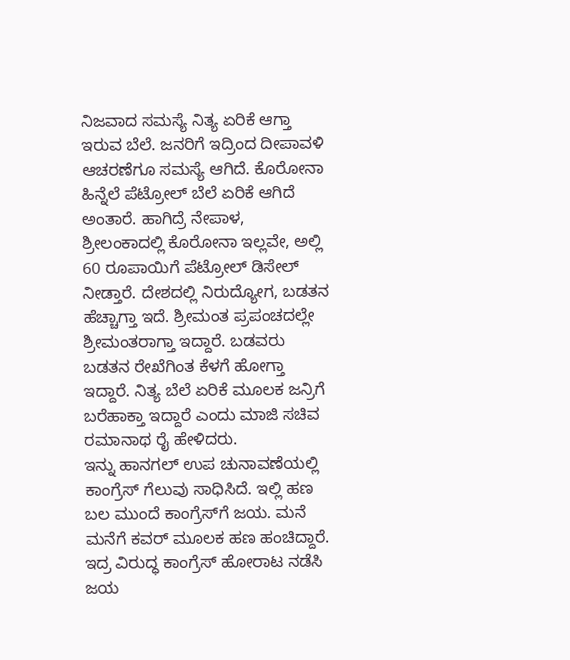ನಿಜವಾದ ಸಮಸ್ಯೆ ನಿತ್ಯ ಏರಿಕೆ ಆಗ್ತಾ ಇರುವ ಬೆಲೆ. ಜನರಿಗೆ ಇದ್ರಿಂದ ದೀಪಾವಳಿ ಆಚರಣೆಗೂ ಸಮಸ್ಯೆ ಆಗಿದೆ. ಕೊರೋನಾ ಹಿನ್ನೆಲೆ ಪೆಟ್ರೋಲ್ ಬೆಲೆ ಏರಿಕೆ ಆಗಿದೆ ಅಂತಾರೆ. ಹಾಗಿದ್ರೆ ನೇಪಾಳ, ಶ್ರೀಲಂಕಾದಲ್ಲಿ ಕೊರೋನಾ ಇಲ್ಲವೇ, ಅಲ್ಲಿ 60 ರೂಪಾಯಿಗೆ ಪೆಟ್ರೋಲ್ ಡಿಸೇಲ್ ನೀಡ್ತಾರೆ. ದೇಶದಲ್ಲಿ ನಿರುದ್ಯೋಗ, ಬಡತನ ಹೆಚ್ಚಾಗ್ತಾ ಇದೆ. ಶ್ರೀಮಂತ ಪ್ರಪಂಚದಲ್ಲೇ ಶ್ರೀಮಂತರಾಗ್ತಾ ಇದ್ದಾರೆ. ಬಡವರು ಬಡತನ ರೇಖೆಗಿಂತ ಕೆಳಗೆ ಹೋಗ್ತಾ ಇದ್ದಾರೆ. ನಿತ್ಯ ಬೆಲೆ ಏರಿಕೆ ಮೂಲಕ ಜನ್ರಿಗೆ ಬರೆಹಾಕ್ತಾ ಇದ್ದಾರೆ ಎಂದು ಮಾಜಿ ಸಚಿವ ರಮಾನಾಥ ರೈ ಹೇಳಿದರು.
ಇನ್ನು ಹಾನಗಲ್ ಉಪ ಚುನಾವಣೆಯಲ್ಲಿ ಕಾಂಗ್ರೆಸ್ ಗೆಲುವು ಸಾಧಿಸಿದೆ. ಇಲ್ಲಿ ಹಣ ಬಲ ಮುಂದೆ ಕಾಂಗ್ರೆಸ್‍ಗೆ ಜಯ. ಮನೆ ಮನೆಗೆ ಕವರ್ ಮೂಲಕ ಹಣ ಹಂಚಿದ್ದಾರೆ. ಇದ್ರ ವಿರುದ್ಧ ಕಾಂಗ್ರೆಸ್ ಹೋರಾಟ ನಡೆಸಿ ಜಯ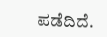ಪಡೆದಿದೆ.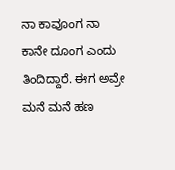ನಾ ಕಾವೂಂಗ ನಾ ಕಾನೇ ದೂಂಗ ಎಂದು ತಿಂದಿದ್ದಾರೆ. ಈಗ ಅವ್ರೇ ಮನೆ ಮನೆ ಹಣ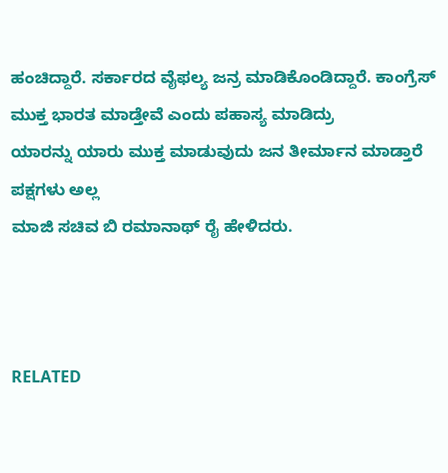ಹಂಚಿದ್ದಾರೆ. ಸರ್ಕಾರದ ವೈಫಲ್ಯ ಜನ್ರ ಮಾಡಿಕೊಂಡಿದ್ದಾರೆ. ಕಾಂಗ್ರೆಸ್ ಮುಕ್ತ ಭಾರತ ಮಾಡ್ತೇವೆ ಎಂದು ಪಹಾಸ್ಯ ಮಾಡಿದ್ರು
ಯಾರನ್ನು ಯಾರು ಮುಕ್ತ ಮಾಡುವುದು ಜನ ತೀರ್ಮಾನ ಮಾಡ್ತಾರೆ ಪಕ್ಷಗಳು ಅಲ್ಲ
ಮಾಜಿ ಸಚಿವ ಬಿ ರಮಾನಾಥ್ ರೈ ಹೇಳಿದರು.



RELATED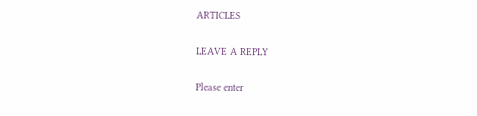ARTICLES

LEAVE A REPLY

Please enter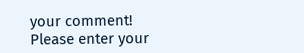your comment!
Please enter your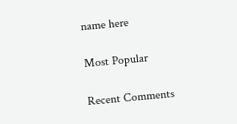name here

Most Popular

Recent Comments